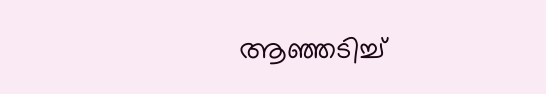ആഞ്ഞടിച്ച്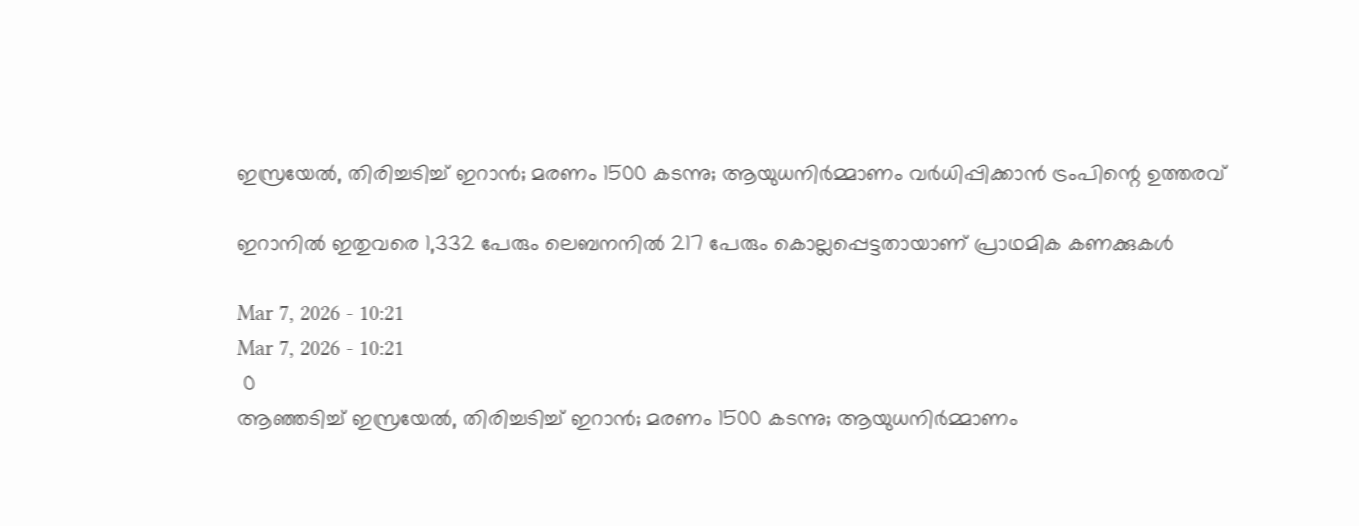ഇസ്രയേൽ, തിരിച്ചടിച്ച് ഇറാൻ; മരണം 1500 കടന്നു; ആയുധനിർമ്മാണം വർധിപ്പിക്കാൻ ട്രംപിന്റെ ഉത്തരവ്

ഇറാനിൽ ഇതുവരെ 1,332 പേരും ലെബനനിൽ 217 പേരും കൊല്ലപ്പെട്ടതായാണ് പ്രാഥമിക കണക്കുകൾ

Mar 7, 2026 - 10:21
Mar 7, 2026 - 10:21
 0
ആഞ്ഞടിച്ച് ഇസ്രയേൽ, തിരിച്ചടിച്ച് ഇറാൻ; മരണം 1500 കടന്നു; ആയുധനിർമ്മാണം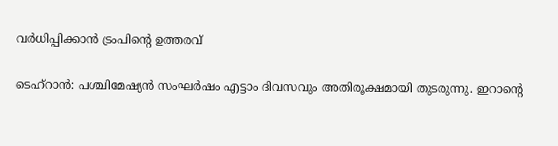വർധിപ്പിക്കാൻ ട്രംപിന്റെ ഉത്തരവ്

ടെഹ്റാൻ: പശ്ചിമേഷ്യൻ സംഘർഷം എട്ടാം ദിവസവും അതിരൂക്ഷമായി തുടരുന്നു. ഇറാന്റെ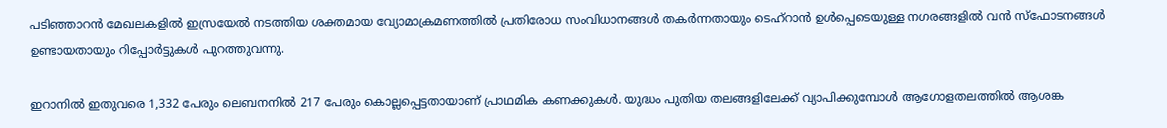പടിഞ്ഞാറൻ മേഖലകളിൽ ഇസ്രയേൽ നടത്തിയ ശക്തമായ വ്യോമാക്രമണത്തിൽ പ്രതിരോധ സംവിധാനങ്ങൾ തകർന്നതായും ടെഹ്റാൻ ഉൾപ്പെടെയുള്ള നഗരങ്ങളിൽ വൻ സ്ഫോടനങ്ങൾ ഉണ്ടായതായും റിപ്പോർട്ടുകൾ പുറത്തുവന്നു.

ഇറാനിൽ ഇതുവരെ 1,332 പേരും ലെബനനിൽ 217 പേരും കൊല്ലപ്പെട്ടതായാണ് പ്രാഥമിക കണക്കുകൾ. യുദ്ധം പുതിയ തലങ്ങളിലേക്ക് വ്യാപിക്കുമ്പോൾ ആഗോളതലത്തിൽ ആശങ്ക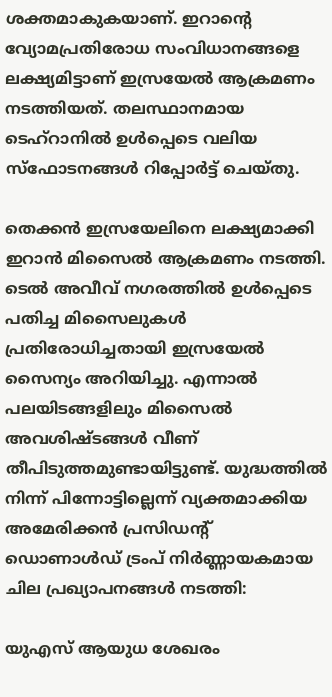ശക്തമാകുകയാണ്. ഇറാന്റെ വ്യോമപ്രതിരോധ സംവിധാനങ്ങളെ ലക്ഷ്യമിട്ടാണ് ഇസ്രയേൽ ആക്രമണം നടത്തിയത്. തലസ്ഥാനമായ ടെഹ്റാനിൽ ഉൾപ്പെടെ വലിയ സ്ഫോടനങ്ങൾ റിപ്പോർട്ട് ചെയ്തു.

തെക്കൻ ഇസ്രയേലിനെ ലക്ഷ്യമാക്കി ഇറാൻ മിസൈൽ ആക്രമണം നടത്തി. ടെൽ അവീവ് നഗരത്തിൽ ഉൾപ്പെടെ പതിച്ച മിസൈലുകൾ പ്രതിരോധിച്ചതായി ഇസ്രയേൽ സൈന്യം അറിയിച്ചു. എന്നാൽ പലയിടങ്ങളിലും മിസൈൽ അവശിഷ്ടങ്ങൾ വീണ് തീപിടുത്തമുണ്ടായിട്ടുണ്ട്. യുദ്ധത്തിൽ നിന്ന് പിന്നോട്ടില്ലെന്ന് വ്യക്തമാക്കിയ അമേരിക്കൻ പ്രസിഡന്റ് ഡൊണാൾഡ് ട്രംപ് നിർണ്ണായകമായ ചില പ്രഖ്യാപനങ്ങൾ നടത്തി:

യുഎസ് ആയുധ ശേഖരം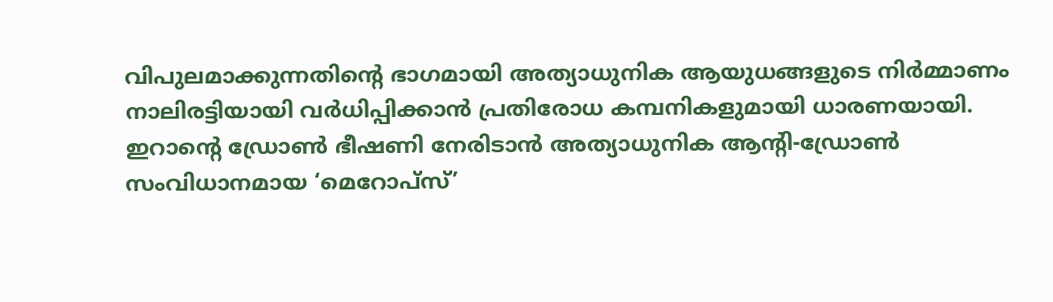വിപുലമാക്കുന്നതിന്റെ ഭാഗമായി അത്യാധുനിക ആയുധങ്ങളുടെ നിർമ്മാണം നാലിരട്ടിയായി വർധിപ്പിക്കാൻ പ്രതിരോധ കമ്പനികളുമായി ധാരണയായി. ഇറാന്റെ ഡ്രോൺ ഭീഷണി നേരിടാൻ അത്യാധുനിക ആന്റി-ഡ്രോൺ സംവിധാനമായ ‘മെറോപ്സ്’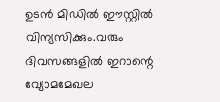ഉടൻ മിഡിൽ ഈസ്റ്റിൽ വിന്യസിക്കും.വരും ദിവസങ്ങളിൽ ഇറാന്റെ വ്യോമമേഖല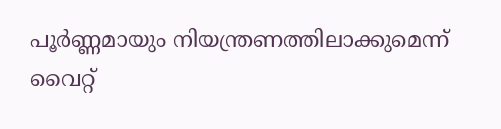പൂർണ്ണമായും നിയന്ത്രണത്തിലാക്കുമെന്ന് വൈറ്റ്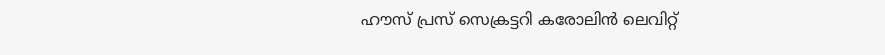ഹൗസ് പ്രസ് സെക്രട്ടറി കരോലിൻ ലെവിറ്റ്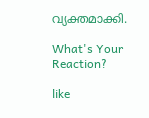വ്യക്തമാക്കി.

What's Your Reaction?

like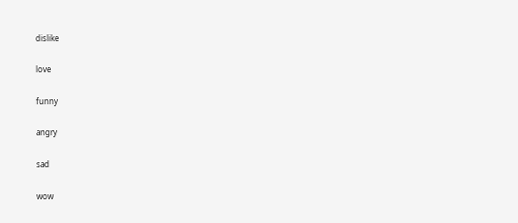dislike

love

funny

angry

sad

wow